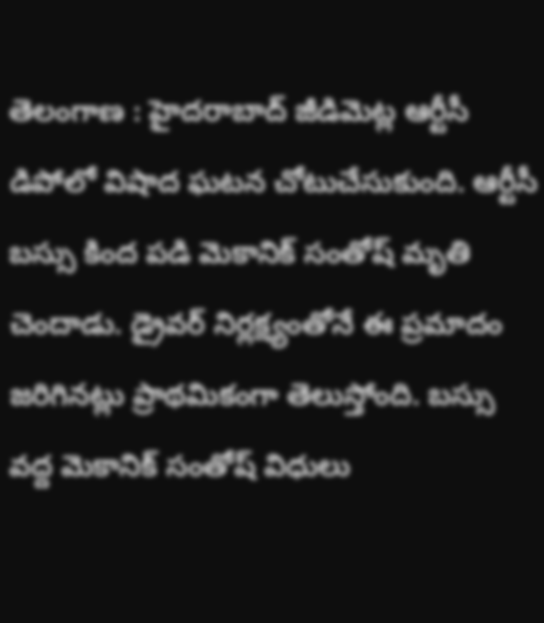తెలంగాణ : హైదరాబాద్ జీడిమెట్ల ఆర్టీసీ డిపోలో విషాద ఘటన చోటుచేసుకుంది. ఆర్టీసీ బస్సు కింద పడి మెకానిక్ సంతోష్ మృతి చెందాడు. డ్రైవర్ నిర్లక్ష్యంతోనే ఈ ప్రమాదం జరిగినట్లు ప్రాథమికంగా తెలుస్తోంది. బస్సు వద్ద మెకానిక్ సంతోష్ విధులు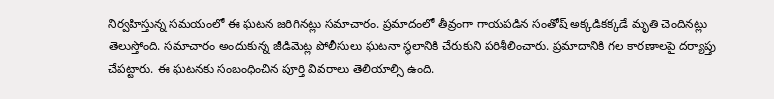నిర్వహిస్తున్న సమయంలో ఈ ఘటన జరిగినట్లు సమాచారం. ప్రమాదంలో తీవ్రంగా గాయపడిన సంతోష్ అక్కడికక్కడే మృతి చెందినట్లు తెలుస్తోంది. సమాచారం అందుకున్న జీడిమెట్ల పోలీసులు ఘటనా స్థలానికి చేరుకుని పరిశీలించారు. ప్రమాదానికి గల కారణాలపై దర్యాప్తు చేపట్టారు. ఈ ఘటనకు సంబంధించిన పూర్తి వివరాలు తెలియాల్సి ఉంది.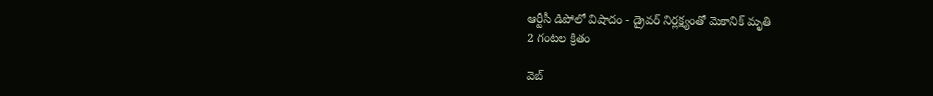ఆర్టీసీ డిపోలో విషాదం - డ్రైవర్ నిర్లక్ష్యంతో మెకానిక్ మృతి
2 గంటల క్రితం

వెబ్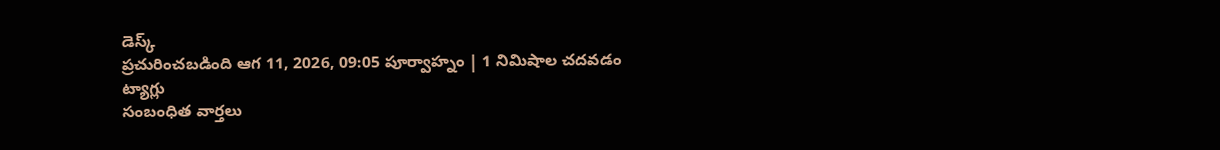డెస్క్
ప్రచురించబడింది ఆగ 11, 2026, 09:05 పూర్వాహ్నం | 1 నిమిషాల చదవడం
ట్యాగ్లు
సంబంధిత వార్తలు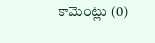కామెంట్లు (0)